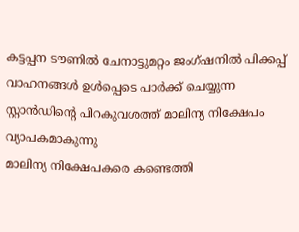കട്ടപ്പന ടൗണിൽ ചേനാട്ടുമറ്റം ജംഗ്ഷനിൽ പിക്കപ്പ് വാഹനങ്ങൾ ഉൾപ്പെടെ പാർക്ക് ചെയ്യുന്ന സ്റ്റാൻഡിന്റെ പിറകുവശത്ത് മാലിന്യ നിക്ഷേപം വ്യാപകമാകുന്നു
മാലിന്യ നിക്ഷേപകരെ കണ്ടെത്തി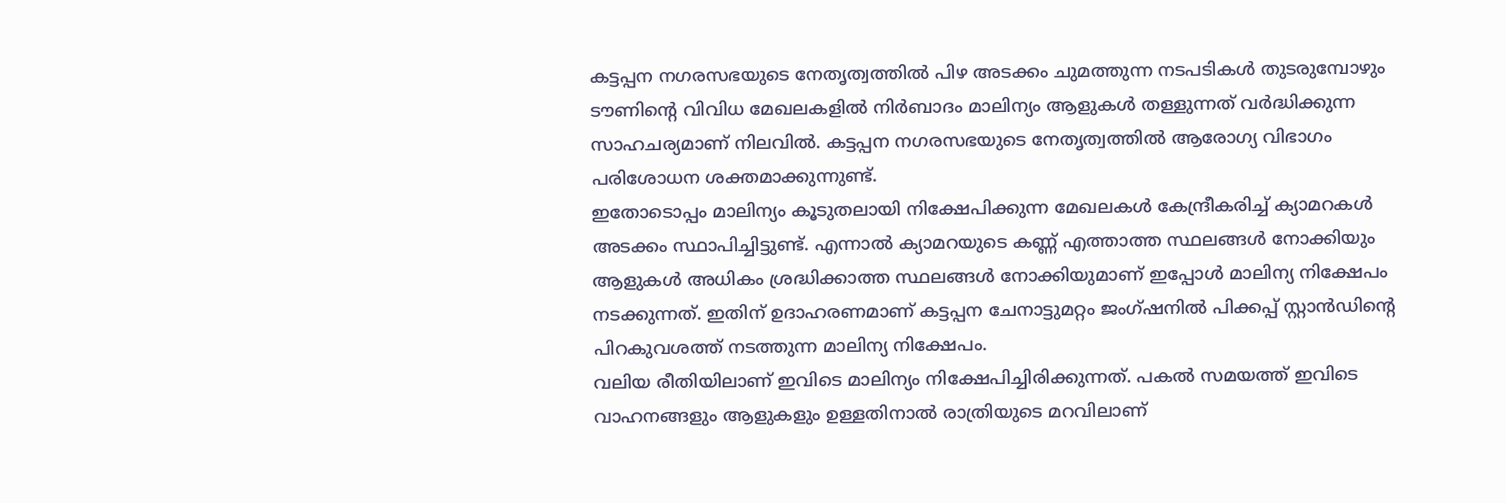കട്ടപ്പന നഗരസഭയുടെ നേതൃത്വത്തിൽ പിഴ അടക്കം ചുമത്തുന്ന നടപടികൾ തുടരുമ്പോഴും ടൗണിന്റെ വിവിധ മേഖലകളിൽ നിർബാദം മാലിന്യം ആളുകൾ തള്ളുന്നത് വർദ്ധിക്കുന്ന സാഹചര്യമാണ് നിലവിൽ. കട്ടപ്പന നഗരസഭയുടെ നേതൃത്വത്തിൽ ആരോഗ്യ വിഭാഗം പരിശോധന ശക്തമാക്കുന്നുണ്ട്.
ഇതോടൊപ്പം മാലിന്യം കൂടുതലായി നിക്ഷേപിക്കുന്ന മേഖലകൾ കേന്ദ്രീകരിച്ച് ക്യാമറകൾ അടക്കം സ്ഥാപിച്ചിട്ടുണ്ട്. എന്നാൽ ക്യാമറയുടെ കണ്ണ് എത്താത്ത സ്ഥലങ്ങൾ നോക്കിയും ആളുകൾ അധികം ശ്രദ്ധിക്കാത്ത സ്ഥലങ്ങൾ നോക്കിയുമാണ് ഇപ്പോൾ മാലിന്യ നിക്ഷേപം നടക്കുന്നത്. ഇതിന് ഉദാഹരണമാണ് കട്ടപ്പന ചേനാട്ടുമറ്റം ജംഗ്ഷനിൽ പിക്കപ്പ് സ്റ്റാൻഡിന്റെ പിറകുവശത്ത് നടത്തുന്ന മാലിന്യ നിക്ഷേപം.
വലിയ രീതിയിലാണ് ഇവിടെ മാലിന്യം നിക്ഷേപിച്ചിരിക്കുന്നത്. പകൽ സമയത്ത് ഇവിടെ വാഹനങ്ങളും ആളുകളും ഉള്ളതിനാൽ രാത്രിയുടെ മറവിലാണ്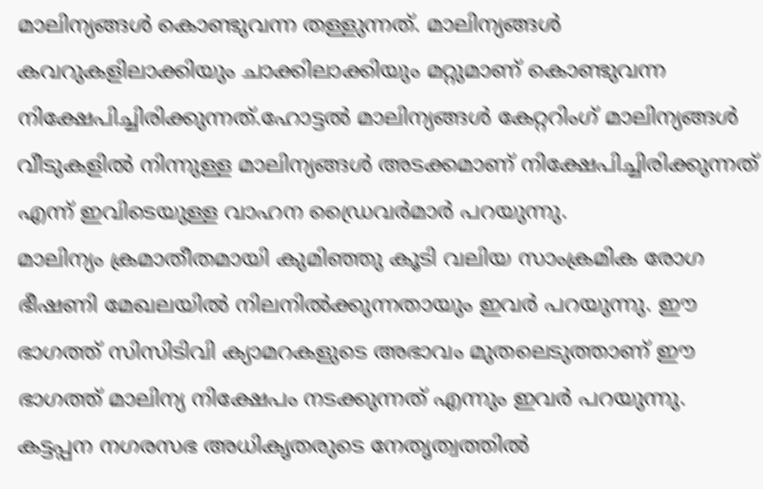മാലിന്യങ്ങൾ കൊണ്ടുവന്ന തള്ളുന്നത്. മാലിന്യങ്ങൾ കവറുകളിലാക്കിയും ചാക്കിലാക്കിയും മറ്റുമാണ് കൊണ്ടുവന്ന നിക്ഷേപിച്ചിരിക്കുന്നത്.ഹോട്ടൽ മാലിന്യങ്ങൾ കേറ്ററിംഗ് മാലിന്യങ്ങൾ വീടുകളിൽ നിന്നുള്ള മാലിന്യങ്ങൾ അടക്കമാണ് നിക്ഷേപിച്ചിരിക്കുന്നത് എന്ന് ഇവിടെയുള്ള വാഹന ഡ്രൈവർമാർ പറയുന്നു.
മാലിന്യം ക്രമാതീതമായി കുമിഞ്ഞു കൂടി വലിയ സാംക്രമിക രോഗ ഭീഷണി മേഖലയിൽ നിലനിൽക്കുന്നതായും ഇവർ പറയുന്നു. ഈ ഭാഗത്ത് സിസിടിവി ക്യാമറകളുടെ അഭാവം മുതലെടുത്താണ് ഈ ഭാഗത്ത് മാലിന്യ നിക്ഷേപം നടക്കുന്നത് എന്നും ഇവർ പറയുന്നു. കട്ടപ്പന നഗരസഭ അധികൃതരുടെ നേതൃത്വത്തിൽ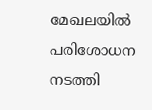മേഖലയിൽ പരിശോധന നടത്തി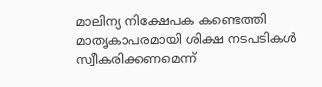മാലിന്യ നിക്ഷേപക കണ്ടെത്തി മാതൃകാപരമായി ശിക്ഷ നടപടികൾ സ്വീകരിക്കണമെന്ന്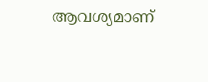ആവശ്യമാണ്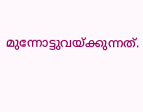മുന്നോട്ടുവയ്ക്കുന്നത്.